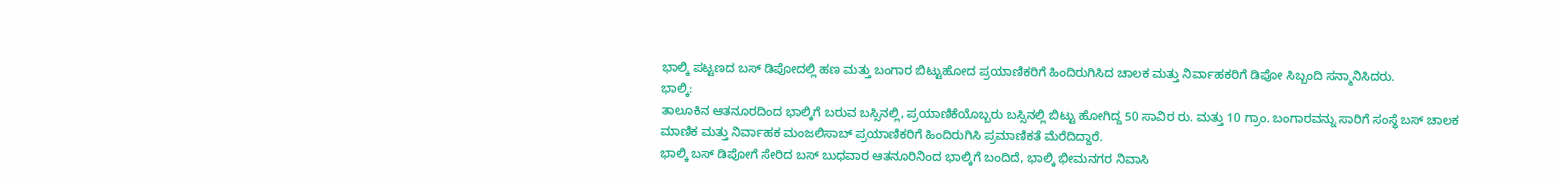ಭಾಲ್ಕಿ ಪಟ್ಟಣದ ಬಸ್ ಡಿಪೋದಲ್ಲಿ ಹಣ ಮತ್ತು ಬಂಗಾರ ಬಿಟ್ಟುಹೋದ ಪ್ರಯಾಣಿಕರಿಗೆ ಹಿಂದಿರುಗಿಸಿದ ಚಾಲಕ ಮತ್ತು ನಿರ್ವಾಹಕರಿಗೆ ಡಿಪೋ ಸಿಬ್ಬಂದಿ ಸನ್ಮಾನಿಸಿದರು.
ಭಾಲ್ಕಿ:
ತಾಲೂಕಿನ ಆತನೂರದಿಂದ ಭಾಲ್ಕಿಗೆ ಬರುವ ಬಸ್ಸಿನಲ್ಲಿ, ಪ್ರಯಾಣಿಕೆಯೊಬ್ಬರು ಬಸ್ಸಿನಲ್ಲಿ ಬಿಟ್ಟು ಹೋಗಿದ್ದ 50 ಸಾವಿರ ರು. ಮತ್ತು 10 ಗ್ರಾಂ. ಬಂಗಾರವನ್ನು ಸಾರಿಗೆ ಸಂಸ್ಥೆ ಬಸ್ ಚಾಲಕ ಮಾಣಿಕ ಮತ್ತು ನಿರ್ವಾಹಕ ಮಂಜಲಿಸಾಬ್ ಪ್ರಯಾಣಿಕರಿಗೆ ಹಿಂದಿರುಗಿಸಿ ಪ್ರಮಾಣಿಕತೆ ಮೆರೆದಿದ್ದಾರೆ.
ಭಾಲ್ಕಿ ಬಸ್ ಡಿಪೋಗೆ ಸೇರಿದ ಬಸ್ ಬುಧವಾರ ಆತನೂರಿನಿಂದ ಭಾಲ್ಕಿಗೆ ಬಂದಿದೆ, ಭಾಲ್ಕಿ ಭೀಮನಗರ ನಿವಾಸಿ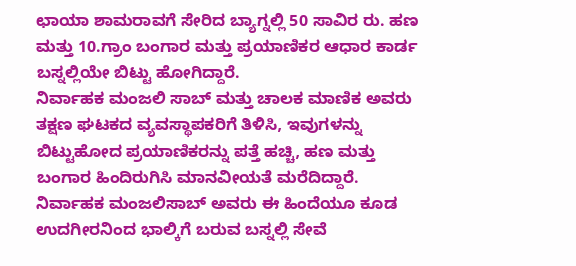ಛಾಯಾ ಶಾಮರಾವಗೆ ಸೇರಿದ ಬ್ಯಾಗ್ನಲ್ಲಿ 50 ಸಾವಿರ ರು. ಹಣ ಮತ್ತು 10.ಗ್ರಾಂ ಬಂಗಾರ ಮತ್ತು ಪ್ರಯಾಣಿಕರ ಆಧಾರ ಕಾರ್ಡ ಬಸ್ನಲ್ಲಿಯೇ ಬಿಟ್ಟು ಹೋಗಿದ್ದಾರೆ.
ನಿರ್ವಾಹಕ ಮಂಜಲಿ ಸಾಬ್ ಮತ್ತು ಚಾಲಕ ಮಾಣಿಕ ಅವರು ತಕ್ಷಣ ಘಟಕದ ವ್ಯವಸ್ಥಾಪಕರಿಗೆ ತಿಳಿಸಿ, ಇವುಗಳನ್ನು ಬಿಟ್ಟುಹೋದ ಪ್ರಯಾಣಿಕರನ್ನು ಪತ್ತೆ ಹಚ್ಚಿ, ಹಣ ಮತ್ತು ಬಂಗಾರ ಹಿಂದಿರುಗಿಸಿ ಮಾನವೀಯತೆ ಮರೆದಿದ್ದಾರೆ.
ನಿರ್ವಾಹಕ ಮಂಜಲಿಸಾಬ್ ಅವರು ಈ ಹಿಂದೆಯೂ ಕೂಡ ಉದಗೀರನಿಂದ ಭಾಲ್ಕಿಗೆ ಬರುವ ಬಸ್ನಲ್ಲಿ ಸೇವೆ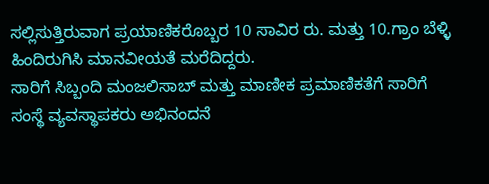ಸಲ್ಲಿಸುತ್ತಿರುವಾಗ ಪ್ರಯಾಣಿಕರೊಬ್ಬರ 10 ಸಾವಿರ ರು. ಮತ್ತು 10.ಗ್ರಾಂ ಬೆಳ್ಳಿ ಹಿಂದಿರುಗಿಸಿ ಮಾನವೀಯತೆ ಮರೆದಿದ್ದರು.
ಸಾರಿಗೆ ಸಿಬ್ಬಂದಿ ಮಂಜಲಿಸಾಬ್ ಮತ್ತು ಮಾಣೀಕ ಪ್ರಮಾಣಿಕತೆಗೆ ಸಾರಿಗೆ ಸಂಸ್ಥೆ ವ್ಯವಸ್ಥಾಪಕರು ಅಭಿನಂದನೆ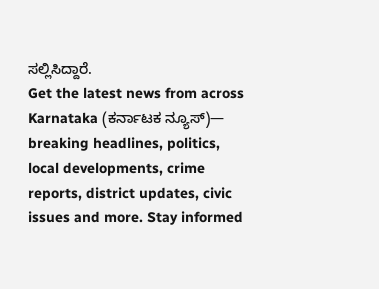ಸಲ್ಲಿಸಿದ್ದಾರೆ.
Get the latest news from across Karnataka (ಕರ್ನಾಟಕ ನ್ಯೂಸ್)— breaking headlines, politics, local developments, crime reports, district updates, civic issues and more. Stay informed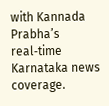with Kannada Prabha’s real‑time Karnataka news coverage.